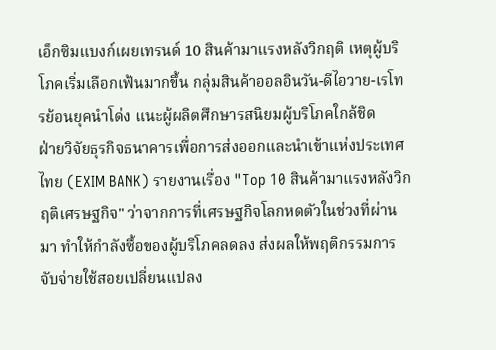เอ็กซิมแบงก์เผยเทรนด์ 10 สินค้ามาแรงหลังวิกฤติ เหตุผู้บริโภคเริ่มเลือกเฟ้นมากขึ้น กลุ่มสินค้าออลอินวัน-ดีไอวาย-เรโทรย้อนยุคนำโด่ง แนะผู้ผลิตศึกษารสนิยมผู้บริโภคใกล้ชิด
ฝ่ายวิจัยธุรกิจธนาคารเพื่อการส่งออกและนำเข้าแห่งประเทศไทย (EXIM BANK) รายงานเรื่อง "Top 10 สินค้ามาแรงหลังวิกฤติเศรษฐกิจ" ว่าจากการที่เศรษฐกิจโลกหดตัวในช่วงที่ผ่านมา ทำให้กำลังซื้อของผู้บริโภคลดลง ส่งผลให้พฤติกรรมการจับจ่ายใช้สอยเปลี่ยนแปลง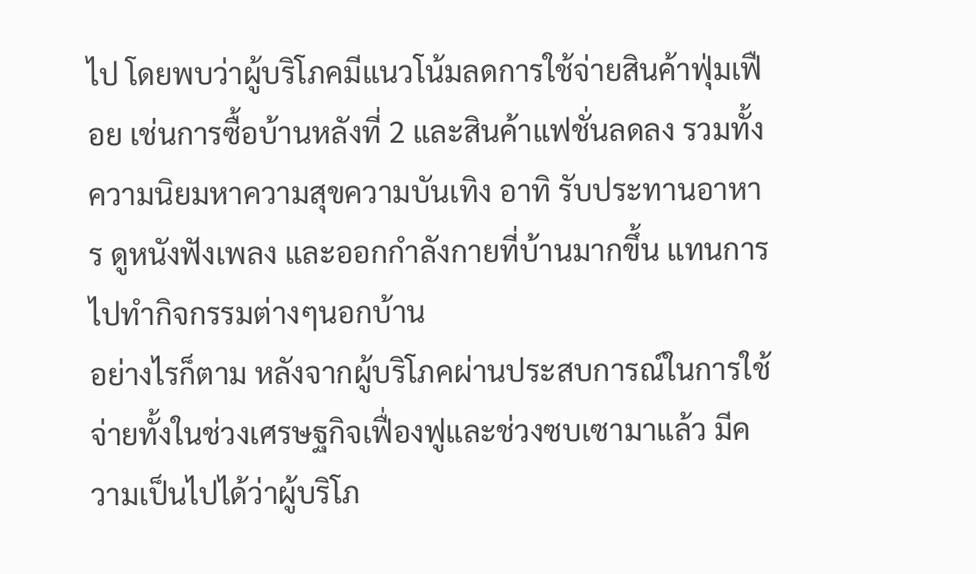ไป โดยพบว่าผู้บริโภคมีแนวโน้มลดการใช้จ่ายสินค้าฟุ่มเฟือย เช่นการซื้อบ้านหลังที่ 2 และสินค้าแฟชั่นลดลง รวมทั้งความนิยมหาความสุขความบันเทิง อาทิ รับประทานอาหาร ดูหนังฟังเพลง และออกกำลังกายที่บ้านมากขึ้น แทนการไปทำกิจกรรมต่างๆนอกบ้าน
อย่างไรก็ตาม หลังจากผู้บริโภคผ่านประสบการณ์ในการใช้จ่ายทั้งในช่วงเศรษฐกิจเฟื่องฟูและช่วงซบเซามาแล้ว มีความเป็นไปได้ว่าผู้บริโภ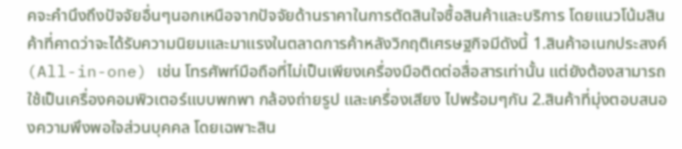คจะคำนึงถึงปัจจัยอื่นๆนอกเหนือจากปัจจัยด้านราคาในการตัดสินใจซื้อสินค้าและบริการ โดยแนวโน้มสินค้าที่คาดว่าจะได้รับความนิยมและมาแรงในตลาดการค้าหลังวิกฤติเศรษฐกิจมีดังนี้ 1.สินค้าอเนกประสงค์ (All-in-one) เช่น โทรศัพท์มือถือที่ไม่เป็นเพียงเครื่องมือติดต่อสื่อสารเท่านั้น แต่ยังต้องสามารถใช้เป็นเครื่องคอมพิวเตอร์แบบพกพา กล้องถ่ายรูป และเครื่องเสียง ไปพร้อมๆกัน 2.สินค้าที่มุ่งตอบสนองความพึงพอใจส่วนบุคคล โดยเฉพาะสิน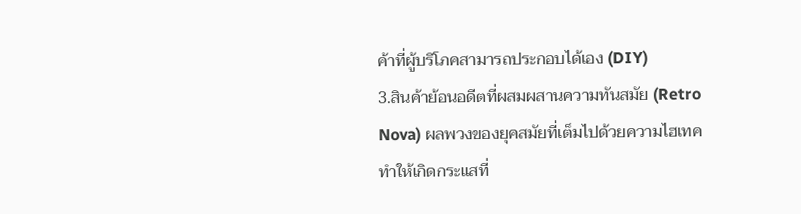ค้าที่ผู้บริโภคสามารถประกอบได้เอง (DIY)
3.สินค้าย้อนอดีตที่ผสมผสานความทันสมัย (Retro Nova) ผลพวงของยุคสมัยที่เต็มไปด้วยความไฮเทค ทำให้เกิดกระแสที่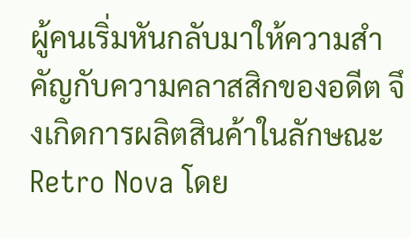ผู้คนเริ่มหันกลับมาให้ความสำคัญกับความคลาสสิกของอดีต จึงเกิดการผลิตสินค้าในลักษณะ Retro Nova โดย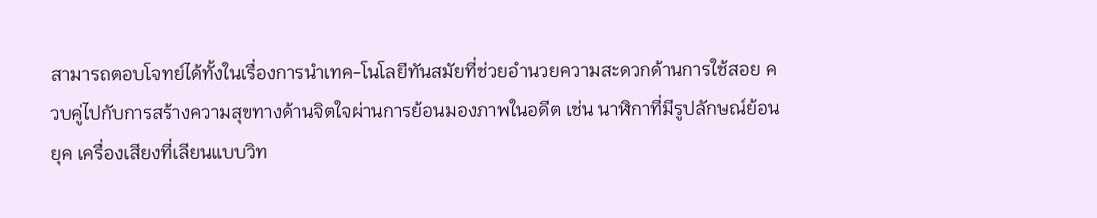สามารถตอบโจทย์ได้ทั้งในเรื่องการนำเทค-โนโลยีทันสมัยที่ช่วยอำนวยความสะดวกด้านการใช้สอย ควบคู่ไปกับการสร้างความสุขทางด้านจิตใจผ่านการย้อนมองภาพในอดีต เช่น นาฬิกาที่มีรูปลักษณ์ย้อนยุค เครื่องเสียงที่เลียนแบบวิท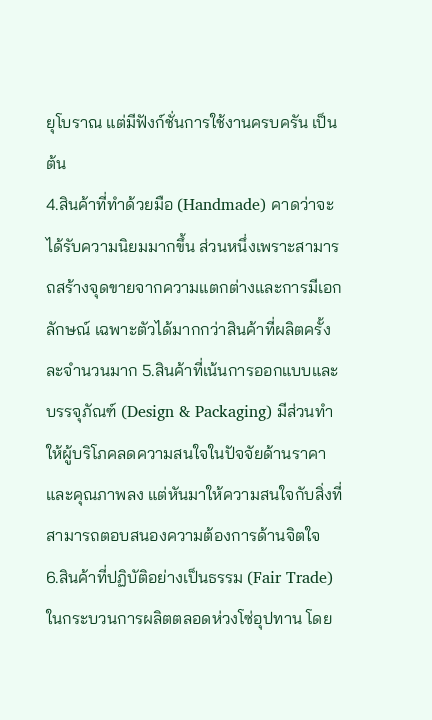ยุโบราณ แต่มีฟังก์ชั่นการใช้งานครบครัน เป็นต้น
4.สินค้าที่ทำด้วยมือ (Handmade) คาดว่าจะได้รับความนิยมมากขึ้น ส่วนหนึ่งเพราะสามารถสร้างจุดขายจากความแตกต่างและการมีเอกลักษณ์ เฉพาะตัวได้มากกว่าสินค้าที่ผลิตครั้งละจำนวนมาก 5.สินค้าที่เน้นการออกแบบและบรรจุภัณฑ์ (Design & Packaging) มีส่วนทำให้ผู้บริโภคลดความสนใจในปัจจัยด้านราคาและคุณภาพลง แต่หันมาให้ความสนใจกับสิ่งที่สามารถตอบสนองความต้องการด้านจิตใจ
6.สินค้าที่ปฏิบัติอย่างเป็นธรรม (Fair Trade) ในกระบวนการผลิตตลอดห่วงโซ่อุปทาน โดย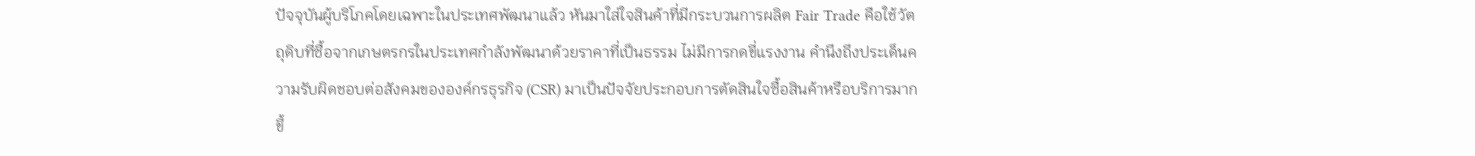ปัจจุบันผู้บริโภคโดยเฉพาะในประเทศพัฒนาแล้ว หันมาใส่ใจสินค้าที่มีกระบวนการผลิต Fair Trade คือใช้วัตถุดิบที่ซื้อจากเกษตรกรในประเทศกำลังพัฒนาด้วยราคาที่เป็นธรรม ไม่มีการกดขี่แรงงาน คำนึงถึงประเด็นความรับผิดชอบต่อสังคมขององค์กรธุรกิจ (CSR) มาเป็นปัจจัยประกอบการตัดสินใจซื้อสินค้าหรือบริการมากขึ้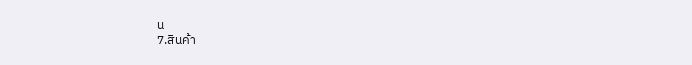น
7.สินค้า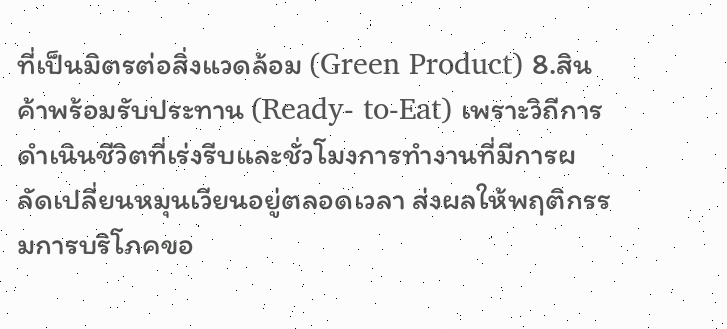ที่เป็นมิตรต่อสิ่งแวดล้อม (Green Product) 8.สินค้าพร้อมรับประทาน (Ready- to-Eat) เพราะวิถีการดำเนินชีวิตที่เร่งรีบและชั่วโมงการทำงานที่มีการผลัดเปลี่ยนหมุนเวียนอยู่ตลอดเวลา ส่งผลให้พฤติกรรมการบริโภคขอ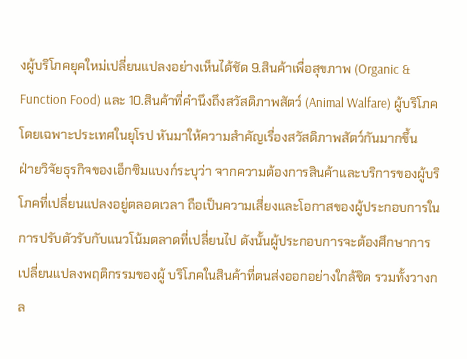งผู้บริโภคยุคใหม่เปลี่ยนแปลงอย่างเห็นได้ชัด 9.สินค้าเพื่อสุขภาพ (Organic & Function Food) และ 10.สินค้าที่คำนึงถึงสวัสดิภาพสัตว์ (Animal Walfare) ผู้บริโภคโดยเฉพาะประเทศในยุโรป หันมาให้ความสำคัญเรื่องสวัสดิภาพสัตว์กันมากขึ้น
ฝ่ายวิจัยธุรกิจของเอ็กซิมแบงก์ระบุว่า จากความต้องการสินค้าและบริการของผู้บริโภคที่เปลี่ยนแปลงอยู่ตลอดเวลา ถือเป็นความเสี่ยงและโอกาสของผู้ประกอบการในการปรับตัวรับกับแนวโน้มตลาดที่เปลี่ยนไป ดังนั้นผู้ประกอบการจะต้องศึกษาการเปลี่ยนแปลงพฤติกรรมของผู้ บริโภคในสินค้าที่ตนส่งออกอย่างใกล้ชิด รวมทั้งวางกล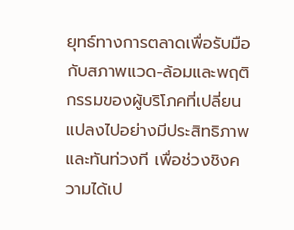ยุทธ์ทางการตลาดเพื่อรับมือกับสภาพแวด-ล้อมและพฤติกรรมของผู้บริโภคที่เปลี่ยนแปลงไปอย่างมีประสิทธิภาพและทันท่วงที เพื่อช่วงชิงความได้เป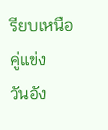รียบเหนือคู่แข่ง
วันอัง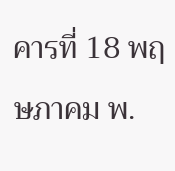คารที่ 18 พฤษภาคม พ.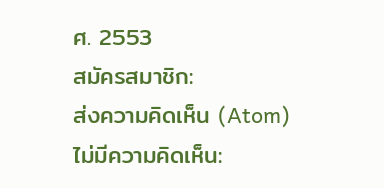ศ. 2553
สมัครสมาชิก:
ส่งความคิดเห็น (Atom)
ไม่มีความคิดเห็น: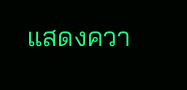แสดงควา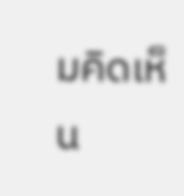มคิดเห็น